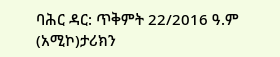ባሕር ዳር: ጥቅምት 22/2016 ዓ.ም (አሚኮ)ታሪክን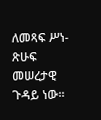ለመጻፍ ሥነ-ጽሁፍ መሠረታዊ ጉዳይ ነው።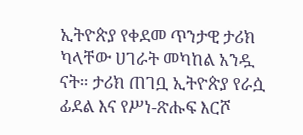ኢትዮጵያ የቀደመ ጥንታዊ ታሪክ ካላቸው ሀገራት መካከል አንዷ ናት። ታሪክ ጠገቧ ኢትዮጵያ የራሷ ፊደል እና የሥነ-ጽሑፍ እርሾ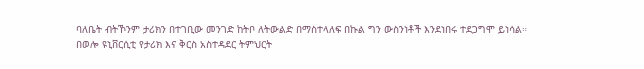ባለቤት ብትኾንም ታሪክን በተገቢው መንገድ ከትቦ ለትውልድ በማስተላለፍ በኩል ግን ውስንነቶች እንደነበሩ ተደጋግሞ ይነሳል። በወሎ ዩኒቨርሲቲ የታሪክ እና ቅርስ አስተዳደር ትምህርት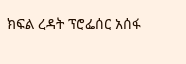ክፍል ረዳት ፕሮፌሰር አሰፋ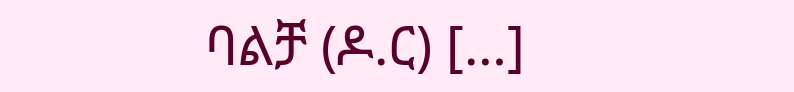ባልቻ (ዶ.ር) […]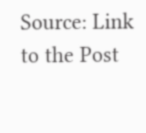Source: Link to the Post